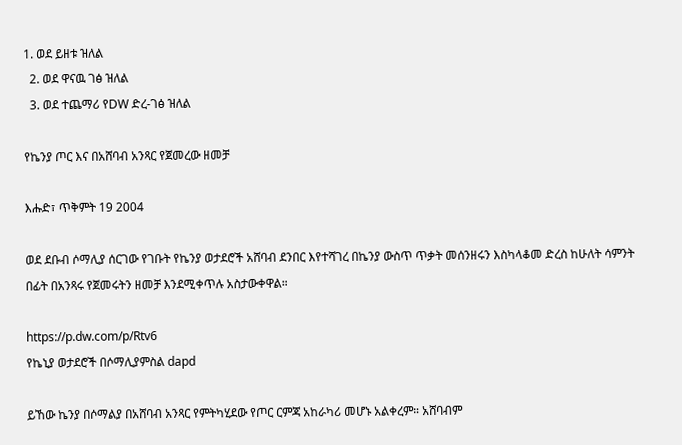1. ወደ ይዘቱ ዝለል
  2. ወደ ዋናዉ ገፅ ዝለል
  3. ወደ ተጨማሪ የDW ድረ-ገፅ ዝለል

የኬንያ ጦር እና በአሸባብ አንጻር የጀመረው ዘመቻ

እሑድ፣ ጥቅምት 19 2004

ወደ ደቡብ ሶማሊያ ሰርገው የገቡት የኬንያ ወታደሮች አሸባብ ደንበር እየተሻገረ በኬንያ ውስጥ ጥቃት መሰንዘሩን እስካላቆመ ድረስ ከሁለት ሳምንት በፊት በአንጻሩ የጀመሩትን ዘመቻ እንደሚቀጥሉ አስታውቀዋል።

https://p.dw.com/p/Rtv6
የኬኒያ ወታደሮች በሶማሊያምስል dapd

ይኸው ኬንያ በሶማልያ በአሸባብ አንጻር የምትካሂደው የጦር ርምጃ አከራካሪ መሆኑ አልቀረም። አሸባብም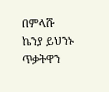በምላሹ ኬንያ ይህንኑ ጥቃትዋን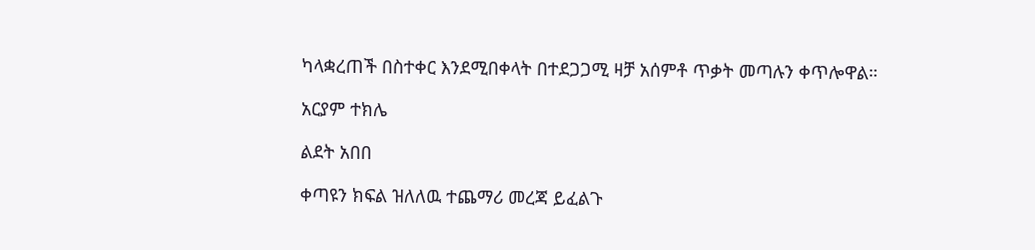ካላቋረጠች በስተቀር እንደሚበቀላት በተደጋጋሚ ዛቻ አሰምቶ ጥቃት መጣሉን ቀጥሎዋል።

አርያም ተክሌ

ልደት አበበ

ቀጣዩን ክፍል ዝለለዉ ተጨማሪ መረጃ ይፈልጉ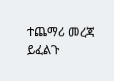ተጨማሪ መረጃ ይፈልጉ